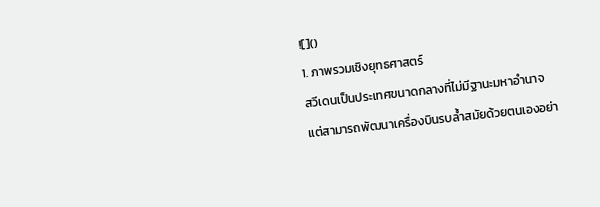![]()
1. ภาพรวมเชิงยุทธศาสตร์
สวีเดนเป็นประเทศขนาดกลางที่ไม่มีฐานะมหาอำนาจ แต่สามารถพัฒนาเครื่องบินรบล้ำสมัยด้วยตนเองอย่า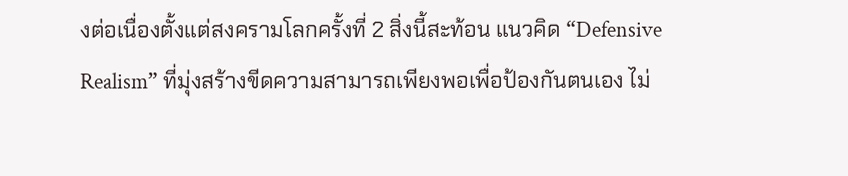งต่อเนื่องตั้งแต่สงครามโลกครั้งที่ 2 สิ่งนี้สะท้อน แนวคิด “Defensive Realism” ที่มุ่งสร้างขีดความสามารถเพียงพอเพื่อป้องกันตนเอง ไม่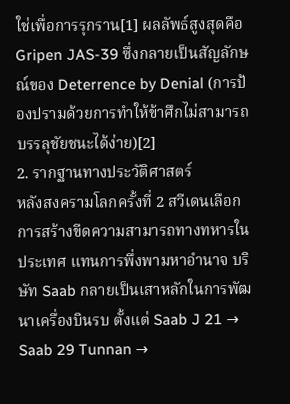ใช่เพื่อการรุกราน[1] ผลลัพธ์สูงสุดคือ Gripen JAS-39 ซึ่งกลายเป็นสัญลักษณ์ของ Deterrence by Denial (การป้องปรามด้วยการทำให้ข้าศึกไม่สามารถบรรลุชัยชนะได้ง่าย)[2]
2. รากฐานทางประวัติศาสตร์
หลังสงครามโลกครั้งที่ 2 สวีเดนเลือก การสร้างขีดความสามารถทางทหารในประเทศ แทนการพึ่งพามหาอำนาจ บริษัท Saab กลายเป็นเสาหลักในการพัฒนาเครื่องบินรบ ตั้งแต่ Saab J 21 → Saab 29 Tunnan →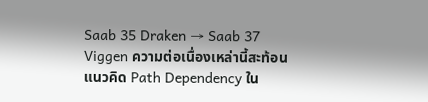Saab 35 Draken → Saab 37 Viggen ความต่อเนื่องเหล่านี้สะท้อน แนวคิด Path Dependency ใน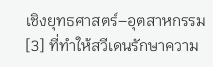เชิงยุทธศาสตร์–อุตสาหกรรม[3] ที่ทำให้สวีเดนรักษาความ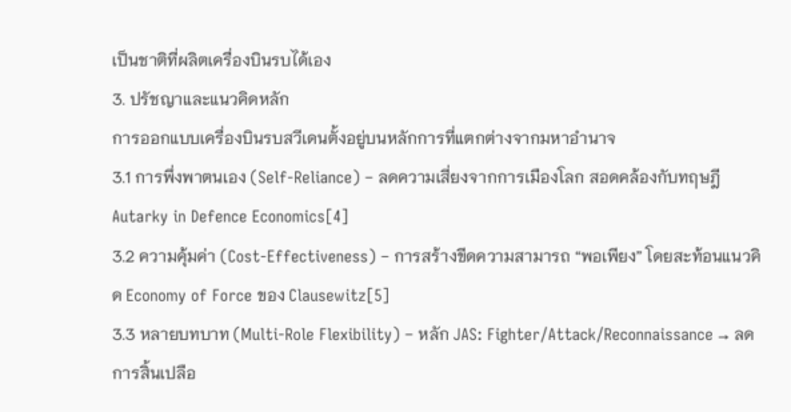เป็นชาติที่ผลิตเครื่องบินรบได้เอง
3. ปรัชญาและแนวคิดหลัก
การออกแบบเครื่องบินรบสวีเดนตั้งอยู่บนหลักการที่แตกต่างจากมหาอำนาจ
3.1 การพึ่งพาตนเอง (Self-Reliance) – ลดความเสี่ยงจากการเมืองโลก สอดคล้องกับทฤษฎี Autarky in Defence Economics[4]
3.2 ความคุ้มค่า (Cost-Effectiveness) – การสร้างขีดความสามารถ “พอเพียง” โดยสะท้อนแนวคิด Economy of Force ของ Clausewitz[5]
3.3 หลายบทบาท (Multi-Role Flexibility) – หลัก JAS: Fighter/Attack/Reconnaissance → ลดการสิ้นเปลือ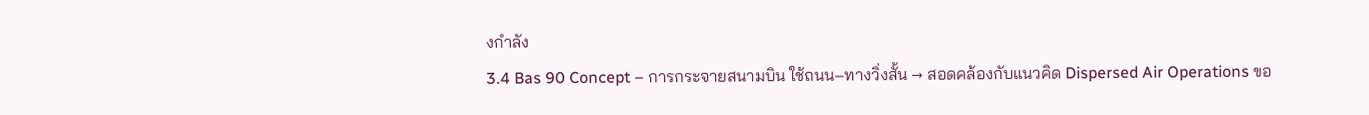งกำลัง
3.4 Bas 90 Concept – การกระจายสนามบิน ใช้ถนน–ทางวิ่งสั้น → สอดคล้องกับแนวคิด Dispersed Air Operations ขอ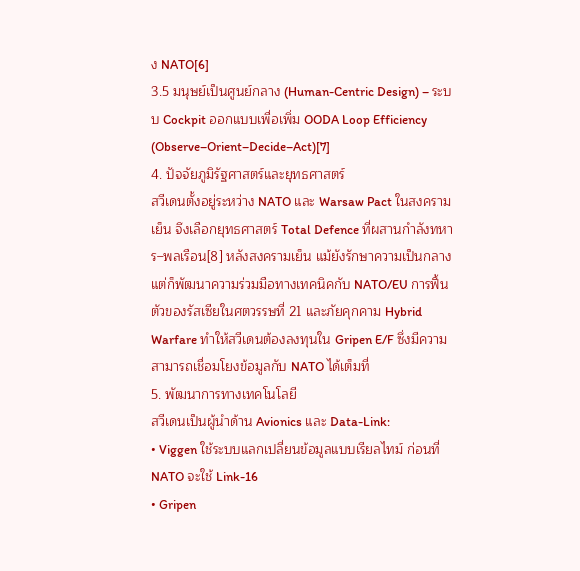ง NATO[6]
3.5 มนุษย์เป็นศูนย์กลาง (Human-Centric Design) – ระบบ Cockpit ออกแบบเพื่อเพิ่ม OODA Loop Efficiency (Observe–Orient–Decide–Act)[7]
4. ปัจจัยภูมิรัฐศาสตร์และยุทธศาสตร์
สวีเดนตั้งอยู่ระหว่าง NATO และ Warsaw Pact ในสงครามเย็น จึงเลือกยุทธศาสตร์ Total Defence ที่ผสานกำลังทหาร–พลเรือน[8] หลังสงครามเย็น แม้ยังรักษาความเป็นกลาง แต่ก็พัฒนาความร่วมมือทางเทคนิคกับ NATO/EU การฟื้นตัวของรัสเซียในศตวรรษที่ 21 และภัยคุกคาม Hybrid Warfare ทำให้สวีเดนต้องลงทุนใน Gripen E/F ซึ่งมีความสามารถเชื่อมโยงข้อมูลกับ NATO ได้เต็มที่
5. พัฒนาการทางเทคโนโลยี
สวีเดนเป็นผู้นำด้าน Avionics และ Data-Link:
• Viggen ใช้ระบบแลกเปลี่ยนข้อมูลแบบเรียลไทม์ ก่อนที่ NATO จะใช้ Link-16
• Gripen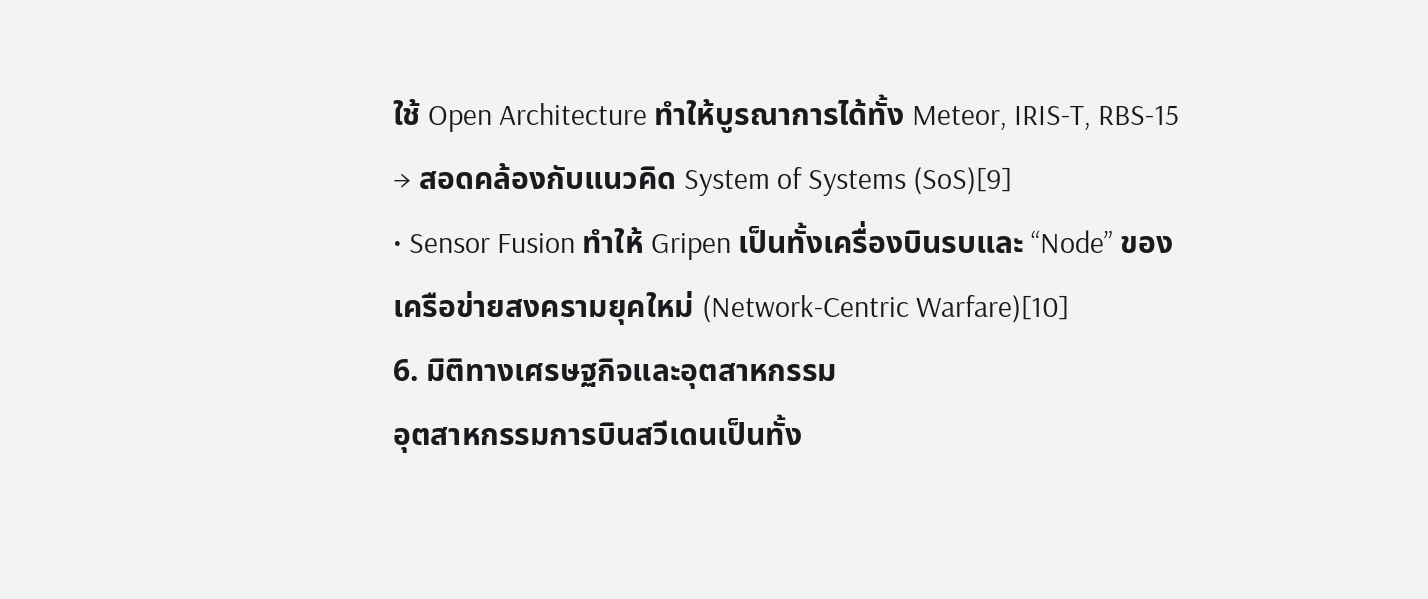ใช้ Open Architecture ทำให้บูรณาการได้ทั้ง Meteor, IRIS-T, RBS-15 → สอดคล้องกับแนวคิด System of Systems (SoS)[9]
• Sensor Fusion ทำให้ Gripen เป็นทั้งเครื่องบินรบและ “Node” ของเครือข่ายสงครามยุคใหม่ (Network-Centric Warfare)[10]
6. มิติทางเศรษฐกิจและอุตสาหกรรม
อุตสาหกรรมการบินสวีเดนเป็นทั้ง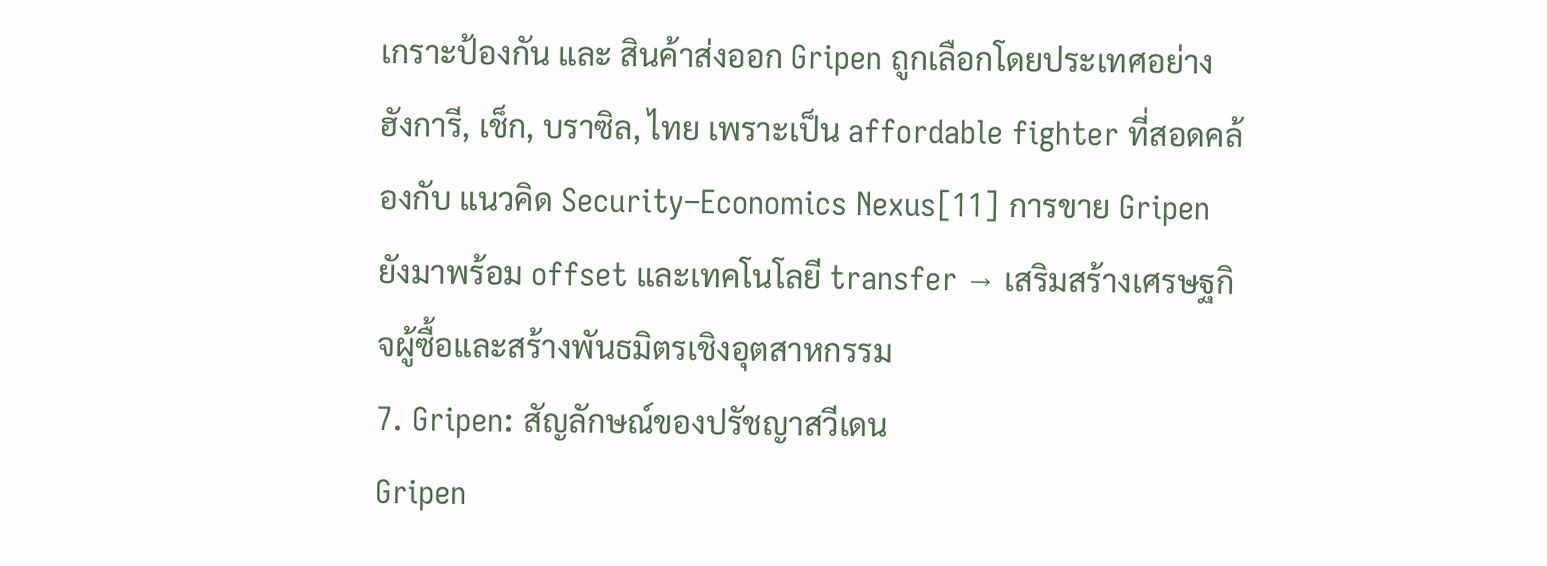เกราะป้องกัน และ สินค้าส่งออก Gripen ถูกเลือกโดยประเทศอย่าง ฮังการี, เช็ก, บราซิล, ไทย เพราะเป็น affordable fighter ที่สอดคล้องกับ แนวคิด Security–Economics Nexus[11] การขาย Gripen ยังมาพร้อม offset และเทคโนโลยี transfer → เสริมสร้างเศรษฐกิจผู้ซื้อและสร้างพันธมิตรเชิงอุตสาหกรรม
7. Gripen: สัญลักษณ์ของปรัชญาสวีเดน
Gripen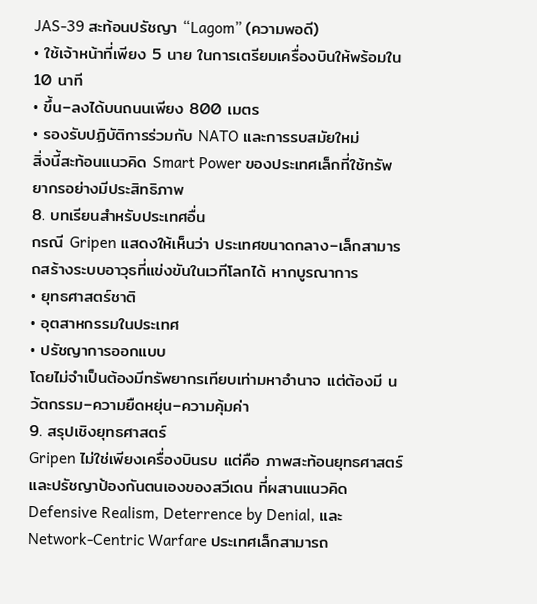JAS-39 สะท้อนปรัชญา “Lagom” (ความพอดี)
• ใช้เจ้าหน้าที่เพียง 5 นาย ในการเตรียมเครื่องบินให้พร้อมใน 10 นาที
• ขึ้น–ลงได้บนถนนเพียง 800 เมตร
• รองรับปฏิบัติการร่วมกับ NATO และการรบสมัยใหม่
สิ่งนี้สะท้อนแนวคิด Smart Power ของประเทศเล็กที่ใช้ทรัพยากรอย่างมีประสิทธิภาพ
8. บทเรียนสำหรับประเทศอื่น
กรณี Gripen แสดงให้เห็นว่า ประเทศขนาดกลาง–เล็กสามารถสร้างระบบอาวุธที่แข่งขันในเวทีโลกได้ หากบูรณาการ
• ยุทธศาสตร์ชาติ
• อุตสาหกรรมในประเทศ
• ปรัชญาการออกแบบ
โดยไม่จำเป็นต้องมีทรัพยากรเทียบเท่ามหาอำนาจ แต่ต้องมี นวัตกรรม–ความยืดหยุ่น–ความคุ้มค่า
9. สรุปเชิงยุทธศาสตร์
Gripen ไม่ใช่เพียงเครื่องบินรบ แต่คือ ภาพสะท้อนยุทธศาสตร์และปรัชญาป้องกันตนเองของสวีเดน ที่ผสานแนวคิด Defensive Realism, Deterrence by Denial, และ Network-Centric Warfare ประเทศเล็กสามารถ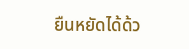ยืนหยัดได้ด้ว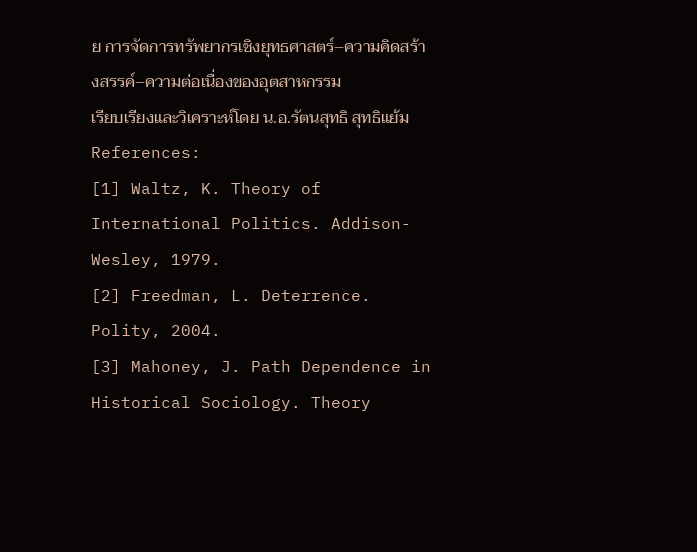ย การจัดการทรัพยากรเชิงยุทธศาสตร์–ความคิดสร้างสรรค์–ความต่อเนื่องของอุตสาหกรรม
เรียบเรียงและวิเคราะห์โดย น.อ.รัตนสุทธิ สุทธิแย้ม
References:
[1] Waltz, K. Theory of International Politics. Addison-Wesley, 1979.
[2] Freedman, L. Deterrence. Polity, 2004.
[3] Mahoney, J. Path Dependence in Historical Sociology. Theory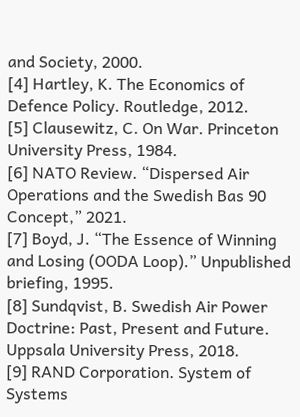and Society, 2000.
[4] Hartley, K. The Economics of Defence Policy. Routledge, 2012.
[5] Clausewitz, C. On War. Princeton University Press, 1984.
[6] NATO Review. “Dispersed Air Operations and the Swedish Bas 90 Concept,” 2021.
[7] Boyd, J. “The Essence of Winning and Losing (OODA Loop).” Unpublished briefing, 1995.
[8] Sundqvist, B. Swedish Air Power Doctrine: Past, Present and Future. Uppsala University Press, 2018.
[9] RAND Corporation. System of Systems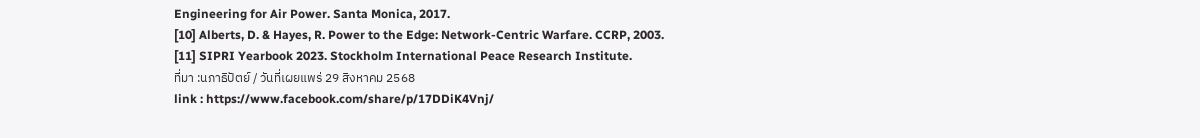Engineering for Air Power. Santa Monica, 2017.
[10] Alberts, D. & Hayes, R. Power to the Edge: Network-Centric Warfare. CCRP, 2003.
[11] SIPRI Yearbook 2023. Stockholm International Peace Research Institute.
ที่มา :นภาธิปัตย์ / วันที่เผยแพร่ 29 สิงหาคม 2568
link : https://www.facebook.com/share/p/17DDiK4Vnj/